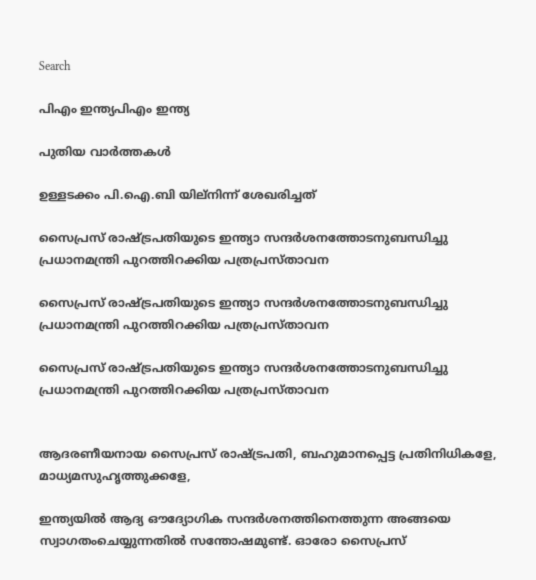Search

പിഎം ഇന്ത്യപിഎം ഇന്ത്യ

പുതിയ വാർത്തകൾ

ഉള്ളടക്കം പി.ഐ.ബി യില്നിന്ന് ശേഖരിച്ചത്

സൈപ്രസ് രാഷ്ട്രപതിയുടെ ഇന്ത്യാ സന്ദര്‍ശനത്തോടനുബന്ധിച്ചു പ്രധാനമന്ത്രി പുറത്തിറക്കിയ പത്രപ്രസ്താവന

സൈപ്രസ് രാഷ്ട്രപതിയുടെ ഇന്ത്യാ സന്ദര്‍ശനത്തോടനുബന്ധിച്ചു പ്രധാനമന്ത്രി പുറത്തിറക്കിയ പത്രപ്രസ്താവന

സൈപ്രസ് രാഷ്ട്രപതിയുടെ ഇന്ത്യാ സന്ദര്‍ശനത്തോടനുബന്ധിച്ചു പ്രധാനമന്ത്രി പുറത്തിറക്കിയ പത്രപ്രസ്താവന


ആദരണീയനായ സൈപ്രസ് രാഷ്ട്രപതി, ബഹുമാനപ്പെട്ട പ്രതിനിധികളേ, മാധ്യമസുഹൃത്തുക്കളേ,

ഇന്ത്യയില്‍ ആദ്യ ഔദ്യോഗിക സന്ദര്‍ശനത്തിനെത്തുന്ന അങ്ങയെ സ്വാഗതംചെയ്യുന്നതില്‍ സന്തോഷമുണ്ട്. ഓരോ സൈപ്രസ്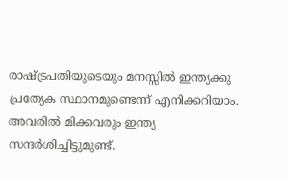രാഷ്ട്രപതിയുടെയും മനസ്സില്‍ ഇന്ത്യക്കു പ്രത്യേക സ്ഥാനമുണ്ടെന്ന് എനിക്കറിയാം. അവരില്‍ മിക്കവരും ഇന്ത്യ സന്ദര്‍ശിച്ചിട്ടുമുണ്ട്.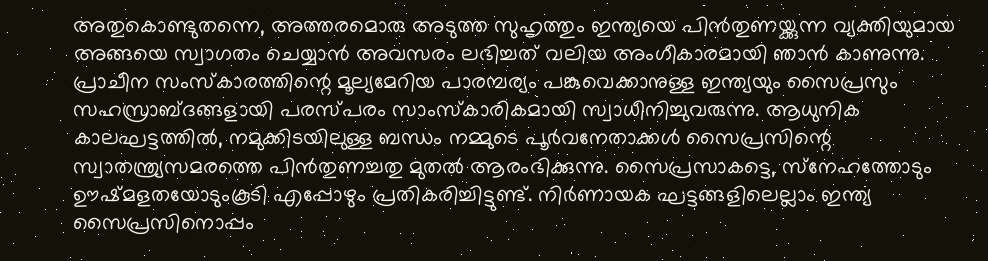അതുകൊണ്ടുതന്നെ, അത്തരമൊരു അടുത്ത സുഹൃത്തും ഇന്ത്യയെ പിന്‍തുണയ്ക്കുന്ന വ്യക്തിയുമായ അങ്ങയെ സ്വാഗതം ചെയ്യാന്‍ അവസരം ലഭിച്ചത് വലിയ അംഗീകാരമായി ഞാന്‍ കാണുന്നു. പ്രാചീന സംസ്‌കാരത്തിന്റെ മൂല്യമേറിയ പാരമ്പര്യം പങ്കുവെക്കാനുള്ള ഇന്ത്യയും സൈപ്രസും സഹസ്രാബ്ദങ്ങളായി പരസ്പരം സാംസ്‌കാരികമായി സ്വാധീനിച്ചുവരുന്നു. ആധുനിക കാലഘട്ടത്തില്‍, നമുക്കിടയിലുള്ള ബന്ധം നമ്മുടെ പൂര്‍വനേതാക്കള്‍ സൈപ്രസിന്റെ സ്വാതന്ത്ര്യസമരത്തെ പിന്‍തുണച്ചതു മുതല്‍ ആരംഭിക്കുന്നു. സൈപ്രസാകട്ടെ, സ്‌നേഹത്തോടും ഊഷ്മളതയോടുംകൂടി എപ്പോഴും പ്രതികരിച്ചിട്ടുണ്ട്. നിര്‍ണായക ഘട്ടങ്ങളിലെല്ലാം ഇന്ത്യ സൈപ്രസിനൊപ്പം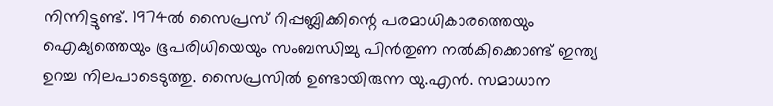നിന്നിട്ടുണ്ട്. 1974ല്‍ സൈപ്രസ് റിപ്പബ്ലിക്കിന്റെ പരമാധികാരത്തെയും ഐക്യത്തെയും ഭൂപരിധിയെയും സംബന്ധിച്ചു പിന്‍തുണ നല്‍കിക്കൊണ്ട് ഇന്ത്യ ഉറച്ച നിലപാടെടുത്തു. സൈപ്രസില്‍ ഉണ്ടായിരുന്ന യു.എന്‍. സമാധാന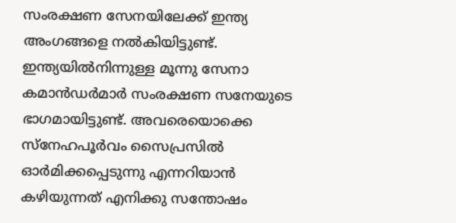സംരക്ഷണ സേനയിലേക്ക് ഇന്ത്യ അംഗങ്ങളെ നല്‍കിയിട്ടുണ്ട്. ഇന്ത്യയില്‍നിന്നുള്ള മൂന്നു സേനാ കമാന്‍ഡര്‍മാര്‍ സംരക്ഷണ സനേയുടെ ഭാഗമായിട്ടുണ്ട്. അവരെയൊക്കെ സ്‌നേഹപൂര്‍വം സൈപ്രസില്‍ ഓര്‍മിക്കപ്പെടുന്നു എന്നറിയാന്‍ കഴിയുന്നത് എനിക്കു സന്തോഷം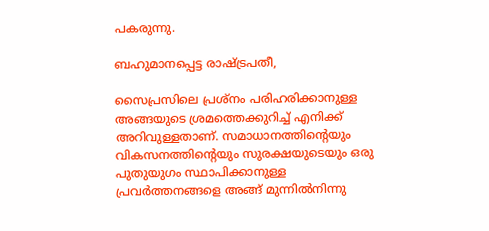പകരുന്നു.

ബഹുമാനപ്പെട്ട രാഷ്ട്രപതീ,

സൈപ്രസിലെ പ്രശ്‌നം പരിഹരിക്കാനുള്ള അങ്ങയുടെ ശ്രമത്തെക്കുറിച്ച് എനിക്ക് അറിവുള്ളതാണ്. സമാധാനത്തിന്റെയും വികസനത്തിന്റെയും സുരക്ഷയുടെയും ഒരു പുതുയുഗം സ്ഥാപിക്കാനുള്ള പ്രവര്‍ത്തനങ്ങളെ അങ്ങ് മുന്നില്‍നിന്നു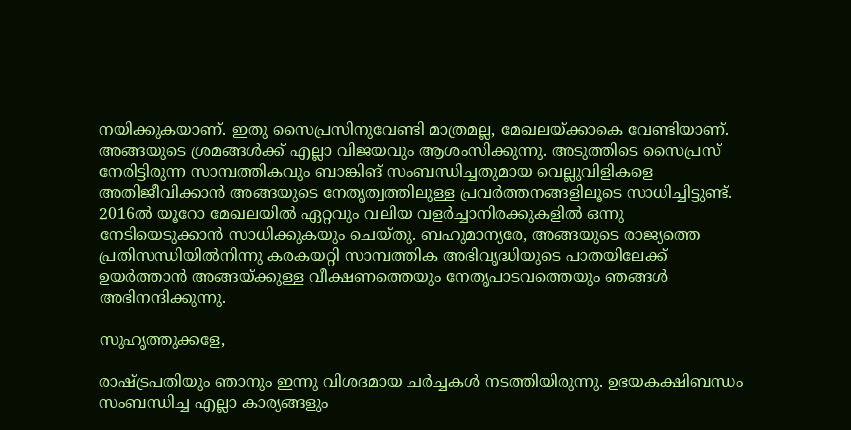നയിക്കുകയാണ്. ഇതു സൈപ്രസിനുവേണ്ടി മാത്രമല്ല, മേഖലയ്ക്കാകെ വേണ്ടിയാണ്. അങ്ങയുടെ ശ്രമങ്ങള്‍ക്ക് എല്ലാ വിജയവും ആശംസിക്കുന്നു. അടുത്തിടെ സൈപ്രസ് നേരിട്ടിരുന്ന സാമ്പത്തികവും ബാങ്കിങ് സംബന്ധിച്ചതുമായ വെല്ലുവിളികളെ അതിജീവിക്കാന്‍ അങ്ങയുടെ നേതൃത്വത്തിലുള്ള പ്രവര്‍ത്തനങ്ങളിലൂടെ സാധിച്ചിട്ടുണ്ട്. 2016ല്‍ യൂറോ മേഖലയില്‍ ഏറ്റവും വലിയ വളര്‍ച്ചാനിരക്കുകളില്‍ ഒന്നു നേടിയെടുക്കാന്‍ സാധിക്കുകയും ചെയ്തു. ബഹുമാന്യരേ, അങ്ങയുടെ രാജ്യത്തെ പ്രതിസന്ധിയില്‍നിന്നു കരകയറ്റി സാമ്പത്തിക അഭിവൃദ്ധിയുടെ പാതയിലേക്ക് ഉയര്‍ത്താന്‍ അങ്ങയ്ക്കുള്ള വീക്ഷണത്തെയും നേതൃപാടവത്തെയും ഞങ്ങള്‍ അഭിനന്ദിക്കുന്നു.

സുഹൃത്തുക്കളേ,

രാഷ്ട്രപതിയും ഞാനും ഇന്നു വിശദമായ ചര്‍ച്ചകള്‍ നടത്തിയിരുന്നു. ഉഭയകക്ഷിബന്ധം സംബന്ധിച്ച എല്ലാ കാര്യങ്ങളും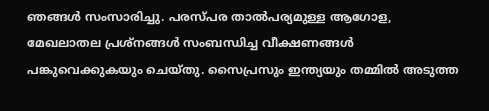ഞങ്ങള്‍ സംസാരിച്ചു. പരസ്പര താല്‍പര്യമുള്ള ആഗോള, മേഖലാതല പ്രശ്‌നങ്ങള്‍ സംബന്ധിച്ച വീക്ഷണങ്ങള്‍ പങ്കുവെക്കുകയും ചെയ്തു. സൈപ്രസും ഇന്ത്യയും തമ്മില്‍ അടുത്ത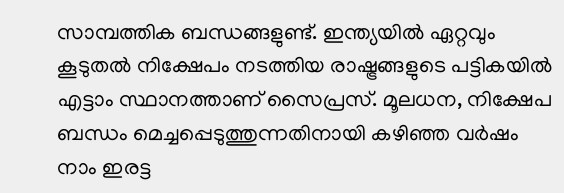സാമ്പത്തിക ബന്ധങ്ങളുണ്ട്. ഇന്ത്യയില്‍ ഏറ്റവും കൂടുതല്‍ നിക്ഷേപം നടത്തിയ രാഷ്ട്രങ്ങളുടെ പട്ടികയില്‍ എട്ടാം സ്ഥാനത്താണ് സൈപ്രസ്. മൂലധന, നിക്ഷേപ ബന്ധം മെച്ചപ്പെടുത്തുന്നതിനായി കഴിഞ്ഞ വര്‍ഷം നാം ഇരട്ട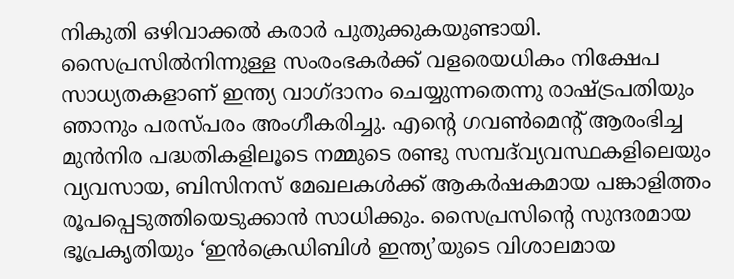നികുതി ഒഴിവാക്കല്‍ കരാര്‍ പുതുക്കുകയുണ്ടായി. സൈപ്രസില്‍നിന്നുള്ള സംരംഭകര്‍ക്ക് വളരെയധികം നിക്ഷേപ സാധ്യതകളാണ് ഇന്ത്യ വാഗ്ദാനം ചെയ്യുന്നതെന്നു രാഷ്ട്രപതിയും ഞാനും പരസ്പരം അംഗീകരിച്ചു. എന്റെ ഗവണ്‍മെന്റ് ആരംഭിച്ച മുന്‍നിര പദ്ധതികളിലൂടെ നമ്മുടെ രണ്ടു സമ്പദ്‌വ്യവസ്ഥകളിലെയും വ്യവസായ, ബിസിനസ് മേഖലകള്‍ക്ക് ആകര്‍ഷകമായ പങ്കാളിത്തം രൂപപ്പെടുത്തിയെടുക്കാന്‍ സാധിക്കും. സൈപ്രസിന്റെ സുന്ദരമായ ഭൂപ്രകൃതിയും ‘ഇന്‍ക്രെഡിബിള്‍ ഇന്ത്യ’യുടെ വിശാലമായ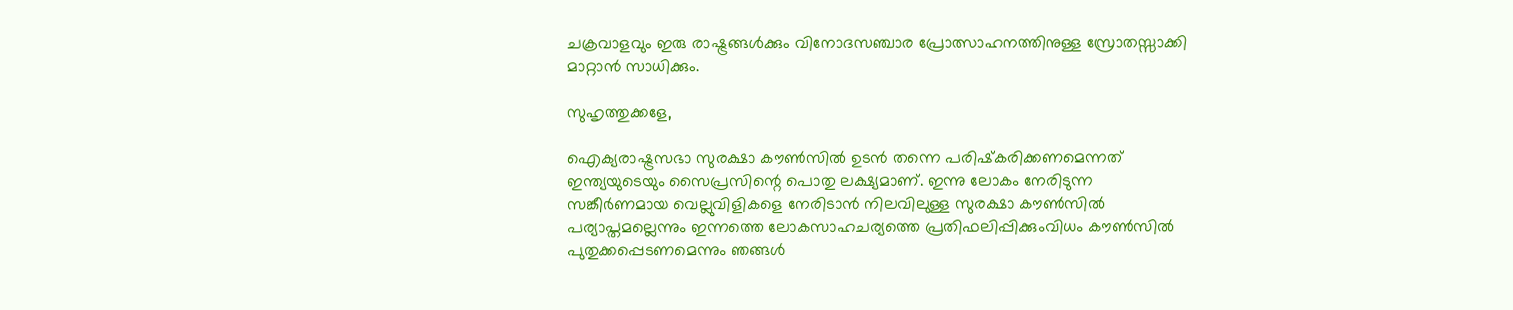ചക്രവാളവും ഇരു രാഷ്ട്രങ്ങള്‍ക്കും വിനോദസഞ്ചാര പ്രോത്സാഹനത്തിനുള്ള സ്രോതസ്സാക്കി മാറ്റാന്‍ സാധിക്കും.

സുഹൃത്തുക്കളേ,

ഐക്യരാഷ്ട്രസഭാ സുരക്ഷാ കൗണ്‍സില്‍ ഉടന്‍ തന്നെ പരിഷ്‌കരിക്കണമെന്നത് ഇന്ത്യയുടെയും സൈപ്രസിന്റെ പൊതു ലക്ഷ്യമാണ്. ഇന്നു ലോകം നേരിടുന്ന സങ്കീര്‍ണമായ വെല്ലുവിളികളെ നേരിടാന്‍ നിലവിലുള്ള സുരക്ഷാ കൗണ്‍സില്‍ പര്യാപ്തമല്ലെന്നും ഇന്നത്തെ ലോകസാഹചര്യത്തെ പ്രതിഫലിപ്പിക്കുംവിധം കൗണ്‍സില്‍ പുതുക്കപ്പെടണമെന്നും ഞങ്ങള്‍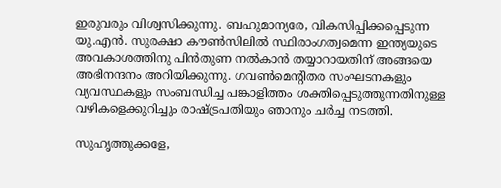ഇരുവരും വിശ്വസിക്കുന്നു. ബഹുമാന്യരേ, വികസിപ്പിക്കപ്പെടുന്ന യു.എന്‍. സുരക്ഷാ കൗണ്‍സിലില്‍ സ്ഥിരാംഗത്വമെന്ന ഇന്ത്യയുടെ അവകാശത്തിനു പിന്‍തുണ നല്‍കാന്‍ തയ്യാറായതിന് അങ്ങയെ അഭിനന്ദനം അറിയിക്കുന്നു. ഗവണ്‍മെന്റിതര സംഘടനകളും വ്യവസ്ഥകളും സംബന്ധിച്ച പങ്കാളിത്തം ശക്തിപ്പെടുത്തുന്നതിനുള്ള വഴികളെക്കുറിച്ചും രാഷ്ട്രപതിയും ഞാനും ചര്‍ച്ച നടത്തി.

സുഹൃത്തുക്കളേ,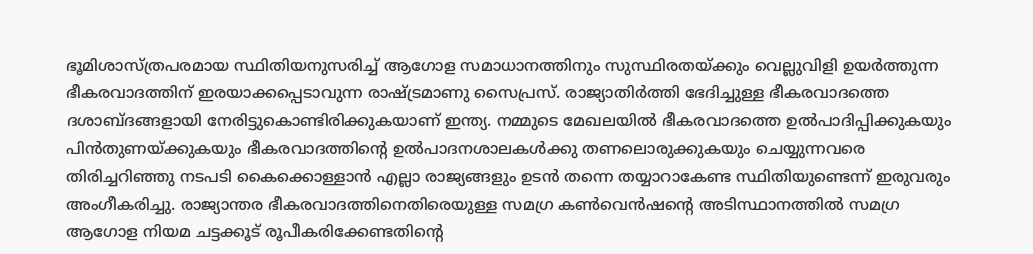ഭൂമിശാസ്ത്രപരമായ സ്ഥിതിയനുസരിച്ച് ആഗോള സമാധാനത്തിനും സുസ്ഥിരതയ്ക്കും വെല്ലുവിളി ഉയര്‍ത്തുന്ന ഭീകരവാദത്തിന് ഇരയാക്കപ്പെടാവുന്ന രാഷ്ട്രമാണു സൈപ്രസ്. രാജ്യാതിര്‍ത്തി ഭേദിച്ചുള്ള ഭീകരവാദത്തെ ദശാബ്ദങ്ങളായി നേരിട്ടുകൊണ്ടിരിക്കുകയാണ് ഇന്ത്യ. നമ്മുടെ മേഖലയില്‍ ഭീകരവാദത്തെ ഉല്‍പാദിപ്പിക്കുകയും പിന്‍തുണയ്ക്കുകയും ഭീകരവാദത്തിന്റെ ഉല്‍പാദനശാലകള്‍ക്കു തണലൊരുക്കുകയും ചെയ്യുന്നവരെ തിരിച്ചറിഞ്ഞു നടപടി കൈക്കൊള്ളാന്‍ എല്ലാ രാജ്യങ്ങളും ഉടന്‍ തന്നെ തയ്യാറാകേണ്ട സ്ഥിതിയുണ്ടെന്ന് ഇരുവരും അംഗീകരിച്ചു. രാജ്യാന്തര ഭീകരവാദത്തിനെതിരെയുള്ള സമഗ്ര കണ്‍വെന്‍ഷന്റെ അടിസ്ഥാനത്തില്‍ സമഗ്ര ആഗോള നിയമ ചട്ടക്കൂട് രൂപീകരിക്കേണ്ടതിന്റെ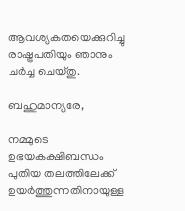ആവശ്യകതയെക്കുറിച്ചു രാഷ്ട്രപതിയും ഞാനും ചര്‍ച്ച ചെയ്തു.

ബഹുമാന്യരേ,

നമ്മുടെ ഉഭയകക്ഷിബന്ധം പുതിയ തലത്തിലേക്ക് ഉയര്‍ത്തുന്നതിനായുള്ള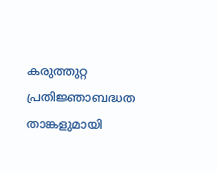കരുത്തുറ്റ പ്രതിജ്ഞാബദ്ധത താങ്കളുമായി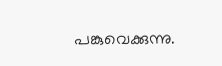പങ്കുവെക്കുന്നു.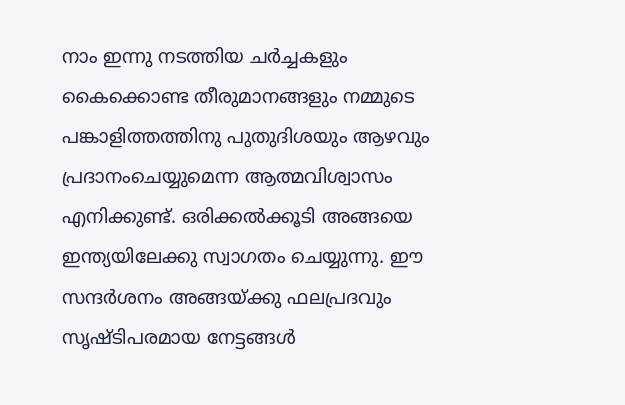നാം ഇന്നു നടത്തിയ ചര്‍ച്ചകളും കൈക്കൊണ്ട തീരുമാനങ്ങളും നമ്മുടെ പങ്കാളിത്തത്തിനു പുതുദിശയും ആഴവും പ്രദാനംചെയ്യുമെന്ന ആത്മവിശ്വാസം എനിക്കുണ്ട്. ഒരിക്കല്‍ക്കൂടി അങ്ങയെ ഇന്ത്യയിലേക്കു സ്വാഗതം ചെയ്യുന്നു. ഈ സന്ദര്‍ശനം അങ്ങയ്ക്കു ഫലപ്രദവും സൃഷ്ടിപരമായ നേട്ടങ്ങള്‍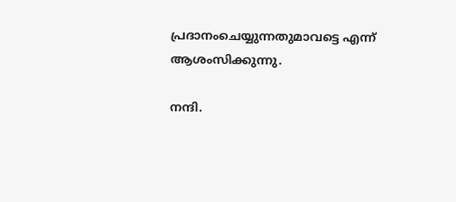പ്രദാനംചെയ്യുന്നതുമാവട്ടെ എന്ന് ആശംസിക്കുന്നു.

നന്ദി.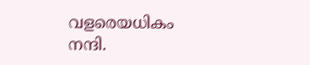വളരെയധികം നന്ദി.